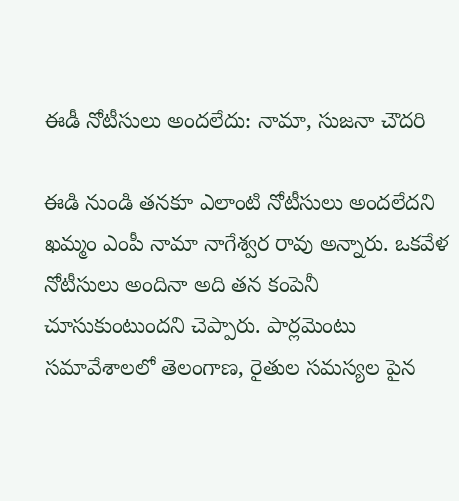ఈడీ నోటీసులు అందలేదు: నామా, సుజనా చౌదరి

ఈడి నుండి తనకూ ఎలాంటి నోటీసులు అందలేదని ఖమ్మం ఎంపీ నామా నాగేశ్వర రావు అన్నారు. ఒకవేళ నోటీసులు అందినా అది తన కంపెనీ చూసుకుంటుందని చెప్పారు. పార్లమెంటు సమావేశాలలో తెలంగాణ, రైతుల సమస్యల పైన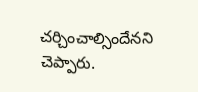చర్చించాల్సిందేనని చెప్పారు.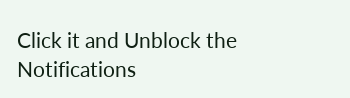Click it and Unblock the Notifications